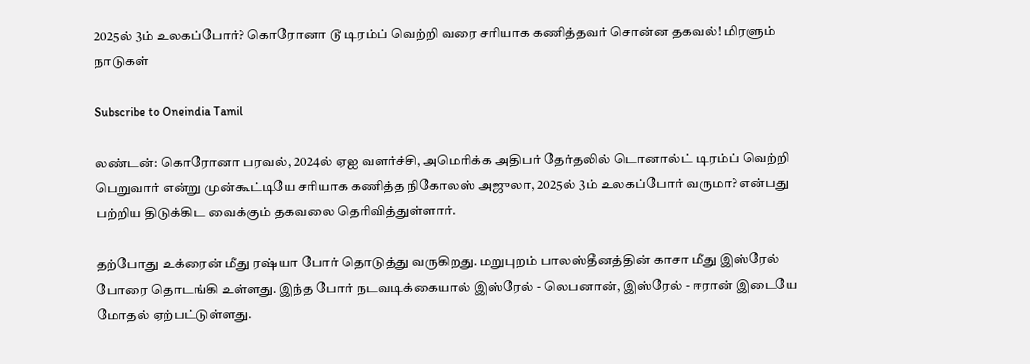2025ல் 3ம் உலகப்போர்? கொரோனா டூ டிரம்ப் வெற்றி வரை சரியாக கணித்தவர் சொன்ன தகவல்! மிரளும் நாடுகள்

Subscribe to Oneindia Tamil

லண்டன்: கொரோனா பரவல், 2024ல் ஏஐ வளர்ச்சி, அமெரிக்க அதிபர் தேர்தலில் டொனால்ட் டிரம்ப் வெற்றி பெறுவார் என்று முன்கூட்டியே சரியாக கணித்த நிகோலஸ் அஜுலா, 2025ல் 3ம் உலகப்போர் வருமா? என்பது பற்றிய திடுக்கிட வைக்கும் தகவலை தெரிவித்துள்ளார்.

தற்போது உக்ரைன் மீது ரஷ்யா போர் தொடுத்து வருகிறது. மறுபுறம் பாலஸ்தீனத்தின் காசா மீது இஸ்ரேல் போரை தொடங்கி உள்ளது. இந்த போர் நடவடிக்கையால் இஸ்ரேல் - லெபனான், இஸ்ரேல் - ஈரான் இடையே மோதல் ஏற்பட்டுள்ளது.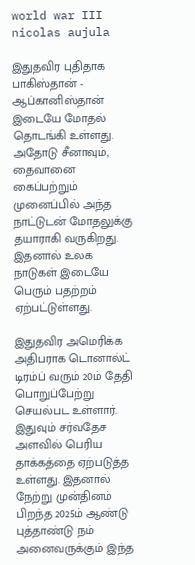world war III nicolas aujula

இதுதவிர புதிதாக பாகிஸ்தான் - ஆப்கானிஸ்தான் இடையே மோதல் தொடங்கி உள்ளது. அதோடு சீனாவும், தைவானை கைப்பற்றும் முனைப்பில் அந்த நாட்டுடன் மோதலுக்கு தயாராகி வருகிறது. இதனால் உலக நாடுகள் இடையே பெரும் பதற்றம் ஏற்பட்டுள்ளது.

இதுதவிர அமெரிக்க அதிபராக டொனால்ட் டிரம்ப் வரும் 20ம் தேதி பொறுப்பேற்று செயல்பட உள்ளார். இதுவும் சர்வதேச அளவில் பெரிய தாக்கத்தை ஏற்படுத்த உள்ளது. இதனால் நேற்று முன்தினம் பிறந்த 2025ம் ஆண்டு புத்தாண்டு நம் அனைவருக்கும் இந்த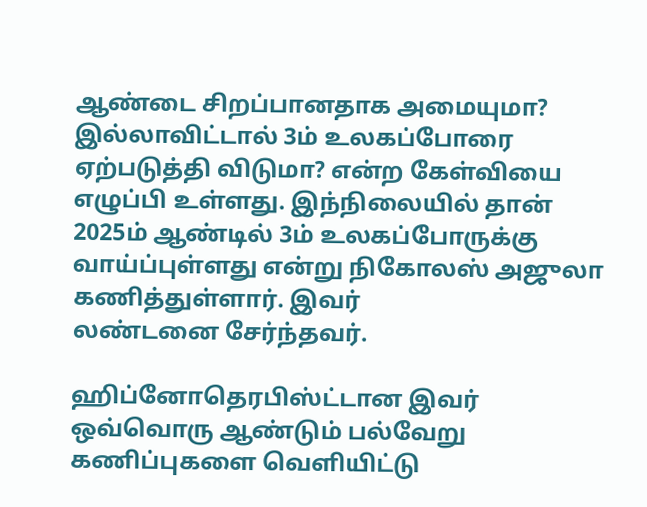ஆண்டை சிறப்பானதாக அமையுமா? இல்லாவிட்டால் 3ம் உலகப்போரை ஏற்படுத்தி விடுமா? என்ற கேள்வியை எழுப்பி உள்ளது. இந்நிலையில் தான் 2025ம் ஆண்டில் 3ம் உலகப்போருக்கு வாய்ப்புள்ளது என்று நிகோலஸ் அஜுலா கணித்துள்ளார். இவர்
லண்டனை சேர்ந்தவர்.

ஹிப்னோதெரபிஸ்ட்டான இவர் ஒவ்வொரு ஆண்டும் பல்வேறு கணிப்புகளை வெளியிட்டு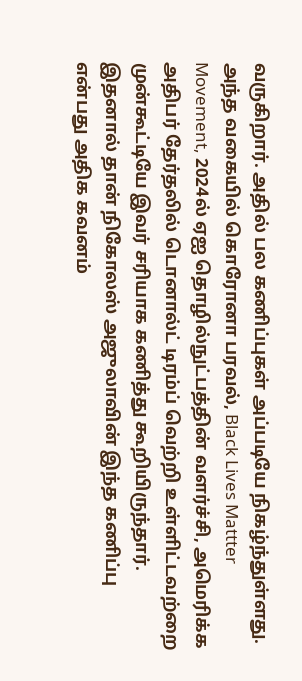வருகிறார். அதில் பல கணிப்புகள் அப்படியே நிகழ்ந்துள்ளது. அந்த வகையில் கொரோனா பரவல், Black Lives Mattter Movement, 2024ல் ஏஐ தொழில்நுட்பத்தின் வளர்ச்சி, அமெரிக்க அதிபர் தேர்தலில் டொனால்ட் டிரம்ப் வெற்றி உள்ளிட்டவற்றை முன்கூட்டியே இவர் சரியாக கணித்து கூறியிருந்தார். இதனால் தான் நிகோலஸ் அஜுலாவின் இந்த கணிப்பு என்பது அதிக கவனம்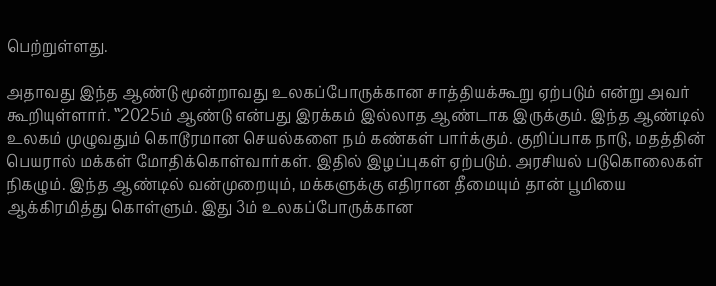பெற்றுள்ளது.

அதாவது இந்த ஆண்டு மூன்றாவது உலகப்போருக்கான சாத்தியக்கூறு ஏற்படும் என்று அவர் கூறியுள்ளார். ‛‛2025ம் ஆண்டு என்பது இரக்கம் இல்லாத ஆண்டாக இருக்கும். இந்த ஆண்டில் உலகம் முழுவதும் கொடூரமான செயல்களை நம் கண்கள் பார்க்கும். குறிப்பாக நாடு, மதத்தின் பெயரால் மக்கள் மோதிக்கொள்வார்கள். இதில் இழப்புகள் ஏற்படும். அரசியல் படுகொலைகள் நிகழும். இந்த ஆண்டில் வன்முறையும், மக்களுக்கு எதிரான தீமையும் தான் பூமியை ஆக்கிரமித்து கொள்ளும். இது 3ம் உலகப்போருக்கான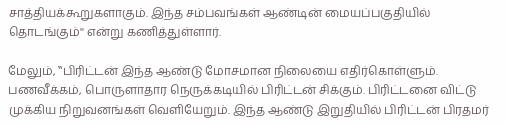சாத்தியக்கூறுகளாகும். இந்த சம்பவங்கள் ஆண்டின் மையப்பகுதியில் தொடங்கும்'' என்று கணித்துள்ளார்.

மேலும், ‛‛பிரிட்டன் இந்த ஆண்டு மோசமான நிலையை எதிர்கொள்ளும். பணவீக்கம், பொருளாதார நெருக்கடியில் பிரிட்டன் சிக்கும். பிரிட்டனை விட்டு முக்கிய நிறுவனங்கள் வெளியேறும். இந்த ஆண்டு இறுதியில் பிரிட்டன் பிரதமர்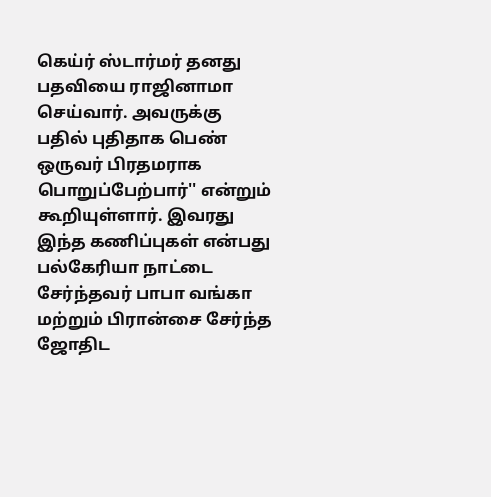கெய்ர் ஸ்டார்மர் தனது பதவியை ராஜினாமா செய்வார். அவருக்கு பதில் புதிதாக பெண் ஒருவர் பிரதமராக பொறுப்பேற்பார்'' என்றும் கூறியுள்ளார். இவரது இந்த கணிப்புகள் என்பது பல்கேரியா நாட்டை சேர்ந்தவர் பாபா வங்கா மற்றும் பிரான்சை சேர்ந்த ஜோதிட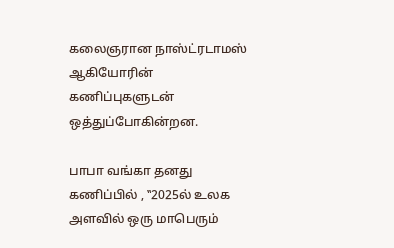கலைஞரான நாஸ்ட்ரடாமஸ் ஆகியோரின் கணிப்புகளுடன் ஒத்துப்போகின்றன.

பாபா வங்கா தனது கணிப்பில் , ‛‛2025ல் உலக அளவில் ஒரு மாபெரும்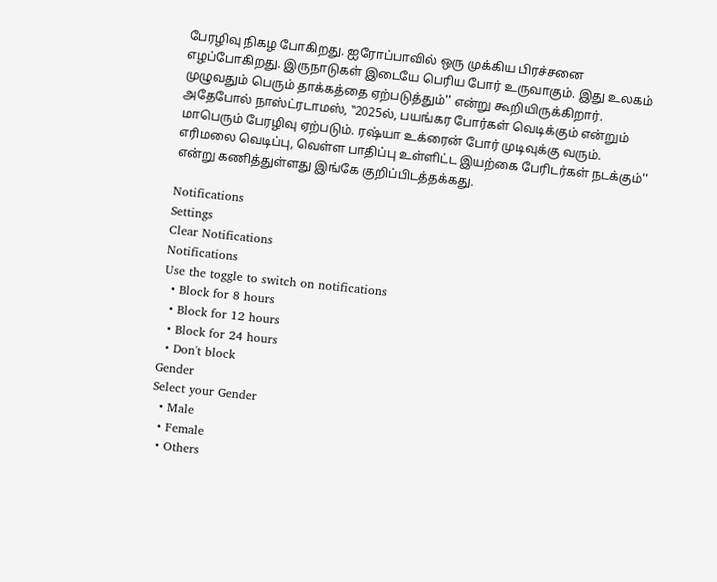பேரழிவு நிகழ போகிறது. ஐரோப்பாவில் ஒரு முக்கிய பிரச்சனை எழப்போகிறது. இருநாடுகள் இடையே பெரிய போர் உருவாகும். இது உலகம் முழுவதும் பெரும் தாக்கத்தை ஏற்படுத்தும்'' என்று கூறியிருக்கிறார். அதேபோல் நாஸ்ட்ரடாமஸ், ‛‛2025ல், பயங்கர போர்கள் வெடிக்கும் என்றும் மாபெரும் பேரழிவு ஏற்படும். ரஷ்யா உக்ரைன் போர் முடிவுக்கு வரும். எரிமலை வெடிப்பு, வெள்ள பாதிப்பு உள்ளிட்ட இயற்கை பேரிடர்கள் நடக்கும்'' என்று கணித்துள்ளது இங்கே குறிப்பிடத்தக்கது.

Notifications
Settings
Clear Notifications
Notifications
Use the toggle to switch on notifications
  • Block for 8 hours
  • Block for 12 hours
  • Block for 24 hours
  • Don't block
Gender
Select your Gender
  • Male
  • Female
  • Others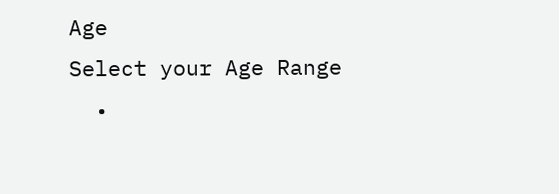Age
Select your Age Range
  •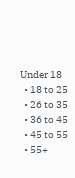Under 18
  • 18 to 25
  • 26 to 35
  • 36 to 45
  • 45 to 55
  • 55+